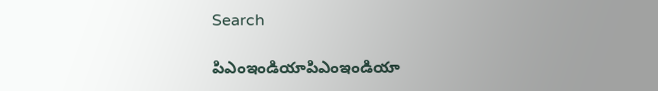Search

పిఎంఇండియాపిఎంఇండియా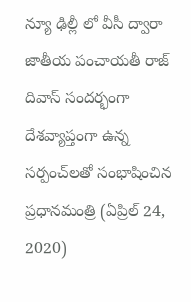న్యూ ఢిల్లీ లో వీసీ ద్వారా జాతీయ పంచాయతీ రాజ్ దివాస్ సందర్భంగా దేశవ్యాప్తంగా ఉన్న సర్పంచ్‌లతో సంభాషించిన ప్రధానమంత్రి (ఏప్రిల్ 24, 2020)